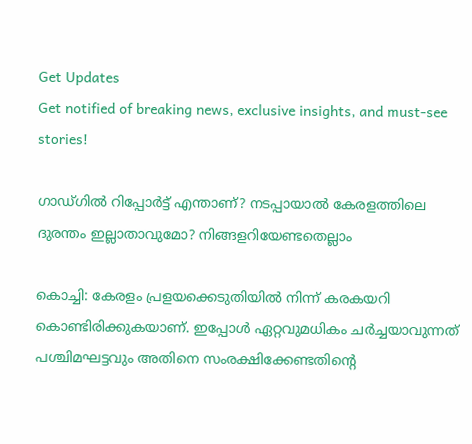Get Updates
Get notified of breaking news, exclusive insights, and must-see stories!

ഗാഡ്ഗില്‍ റിപ്പോര്‍ട്ട് എന്താണ്? നടപ്പായാല്‍ കേരളത്തിലെ ദുരന്തം ഇല്ലാതാവുമോ? നിങ്ങളറിയേണ്ടതെല്ലാം

കൊച്ചി: കേരളം പ്രളയക്കെടുതിയില്‍ നിന്ന് കരകയറി കൊണ്ടിരിക്കുകയാണ്. ഇപ്പോള്‍ ഏറ്റവുമധികം ചര്‍ച്ചയാവുന്നത് പശ്ചിമഘട്ടവും അതിനെ സംരക്ഷിക്കേണ്ടതിന്റെ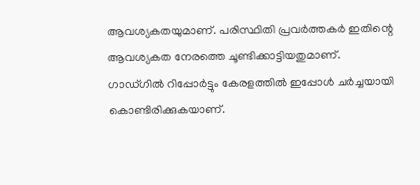ആവശ്യകതയുമാണ്. പരിസ്ഥിതി പ്രവര്‍ത്തകര്‍ ഇതിന്റെ ആവശ്യകത നേരത്തെ ചൂണ്ടിക്കാട്ടിയതുമാണ്. ഗാഡ്ഗില്‍ റിപ്പോര്‍ട്ടും കേരളത്തില്‍ ഇപ്പോള്‍ ചര്‍ച്ചയായി കൊണ്ടിരിക്കുകയാണ്.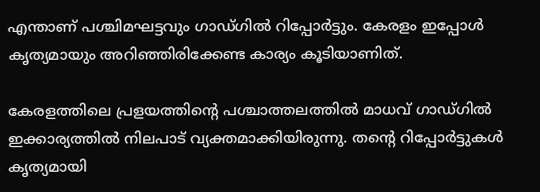എന്താണ് പശ്ചിമഘട്ടവും ഗാഡ്ഗില്‍ റിപ്പോര്‍ട്ടും. കേരളം ഇപ്പോള്‍ കൃത്യമായും അറിഞ്ഞിരിക്കേണ്ട കാര്യം കൂടിയാണിത്.

കേരളത്തിലെ പ്രളയത്തിന്റെ പശ്ചാത്തലത്തില്‍ മാധവ് ഗാഡ്ഗില്‍ ഇക്കാര്യത്തില്‍ നിലപാട് വ്യക്തമാക്കിയിരുന്നു. തന്റെ റിപ്പോര്‍ട്ടുകള്‍ കൃത്യമായി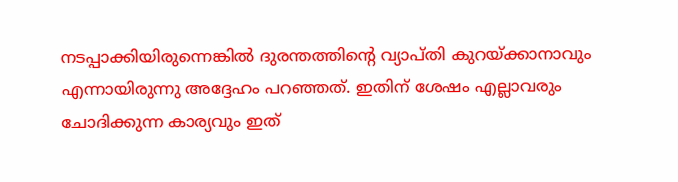നടപ്പാക്കിയിരുന്നെങ്കില്‍ ദുരന്തത്തിന്റെ വ്യാപ്തി കുറയ്ക്കാനാവും എന്നായിരുന്നു അദ്ദേഹം പറഞ്ഞത്. ഇതിന് ശേഷം എല്ലാവരും ചോദിക്കുന്ന കാര്യവും ഇത്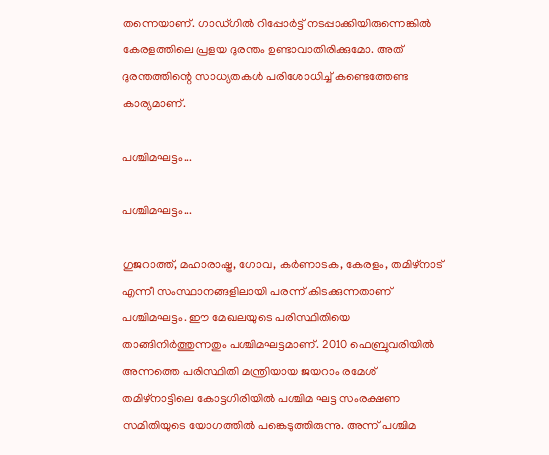തന്നെയാണ്. ഗാഡ്ഗില്‍ റിപ്പോര്‍ട്ട് നടപ്പാക്കിയിരുന്നെങ്കില്‍ കേരളത്തിലെ പ്രളയ ദുരന്തം ഉണ്ടാവാതിരിക്കുമോ. അത് ദുരന്തത്തിന്റെ സാധ്യതകള്‍ പരിശോധിച്ച് കണ്ടെത്തേണ്ട കാര്യമാണ്.

പശ്ചിമഘട്ടം...

പശ്ചിമഘട്ടം...

ഗുജറാത്ത്, മഹാരാഷ്ട്ര, ഗോവ, കര്‍ണാടക, കേരളം, തമിഴ്‌നാട് എന്നീ സംസ്ഥാനങ്ങളിലായി പരന്ന് കിടക്കുന്നതാണ് പശ്ചിമഘട്ടം. ഈ മേഖലയുടെ പരിസ്ഥിതിയെ താങ്ങിനിര്‍ത്തുന്നതും പശ്ചിമഘട്ടമാണ്. 2010 ഫെബ്രുവരിയില്‍ അന്നത്തെ പരിസ്ഥിതി മന്ത്രിയായ ജയറാം രമേശ് തമിഴ്‌നാട്ടിലെ കോട്ടഗിരിയില്‍ പശ്ചിമ ഘട്ട സംരക്ഷണ സമിതിയുടെ യോഗത്തില്‍ പങ്കെടുത്തിരുന്നു. അന്ന് പശ്ചിമ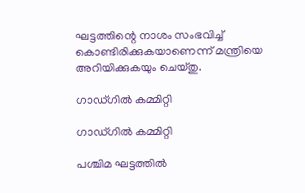ഘട്ടത്തിന്റെ നാശം സംഭവിച്ച് കൊണ്ടിരിക്കുകയാണെന്ന് മന്ത്രിയെ അറിയിക്കുകയും ചെയ്തു.

ഗാഡ്ഗില്‍ കമ്മിറ്റി

ഗാഡ്ഗില്‍ കമ്മിറ്റി

പശ്ചിമ ഘട്ടത്തില്‍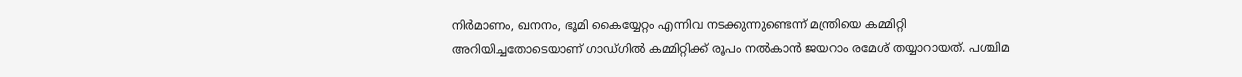നിര്‍മാണം, ഖനനം, ഭൂമി കൈയ്യേറ്റം എന്നിവ നടക്കുന്നുണ്ടെന്ന് മന്ത്രിയെ കമ്മിറ്റി അറിയിച്ചതോടെയാണ് ഗാഡ്ഗില്‍ കമ്മിറ്റിക്ക് രൂപം നല്‍കാന്‍ ജയറാം രമേശ് തയ്യാറായത്. പശ്ചിമ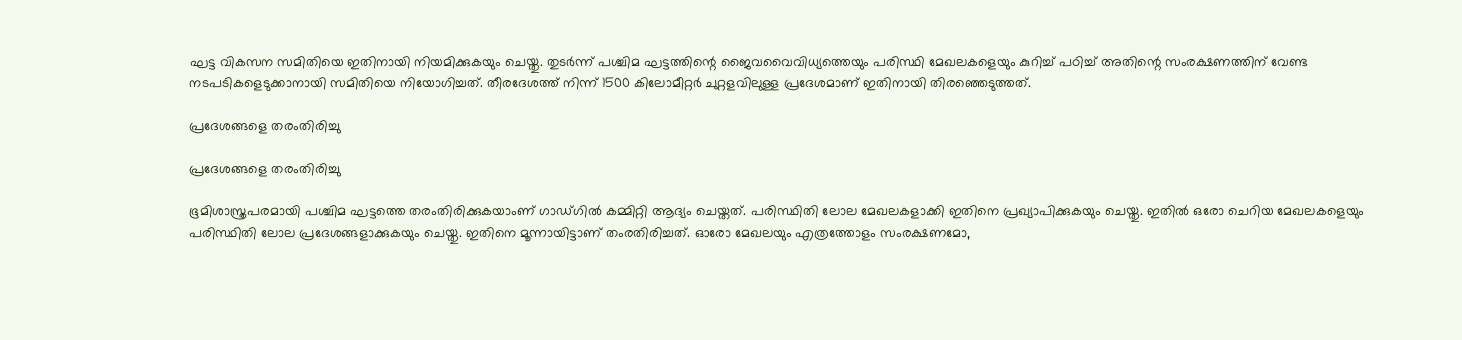ഘട്ട വികസന സമിതിയെ ഇതിനായി നിയമിക്കുകയും ചെയ്തു. തുടര്‍ന്ന് പശ്ചിമ ഘട്ടത്തിന്റെ ജൈവവൈവിധ്യത്തെയും പരിസ്ഥി മേഖലകളെയും കുറിച്ച് പഠിച്ച് അതിന്റെ സംരക്ഷണത്തിന് വേണ്ട നടപടികളെടുക്കാനായി സമിതിയെ നിയോഗിച്ചത്. തീരദേശത്ത് നിന്ന് 1500 കിലോമീറ്റര്‍ ചുറ്റളവിലുള്ള പ്രദേശമാണ് ഇതിനായി തിരഞ്ഞെടുത്തത്.

പ്രദേശങ്ങളെ തരംതിരിച്ചു

പ്രദേശങ്ങളെ തരംതിരിച്ചു

ഭൂമിശാസ്ത്രപരമായി പശ്ചിമ ഘട്ടത്തെ തരംതിരിക്കുകയാംണ് ഗാഡ്ഗില്‍ കമ്മിറ്റി ആദ്യം ചെയ്തത്. പരിസ്ഥിതി ലോല മേഖലകളാക്കി ഇതിനെ പ്രഖ്യാപിക്കുകയും ചെയ്തു. ഇതില്‍ ഒരോ ചെറിയ മേഖലകളെയും പരിസ്ഥിതി ലോല പ്രദേശങ്ങളാക്കുകയും ചെയ്തു. ഇതിനെ മൂന്നായിട്ടാണ് തംരതിരിച്ചത്. ഓരോ മേഖലയും എത്രത്തോളം സംരക്ഷണമോ,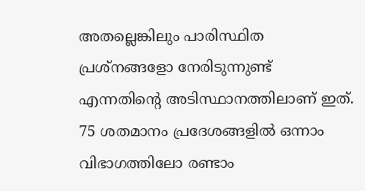അതല്ലെങ്കിലും പാരിസ്ഥിത പ്രശ്‌നങ്ങളോ നേരിടുന്നുണ്ട് എന്നതിന്റെ അടിസ്ഥാനത്തിലാണ് ഇത്. 75 ശതമാനം പ്രദേശങ്ങളില്‍ ഒന്നാം വിഭാഗത്തിലോ രണ്ടാം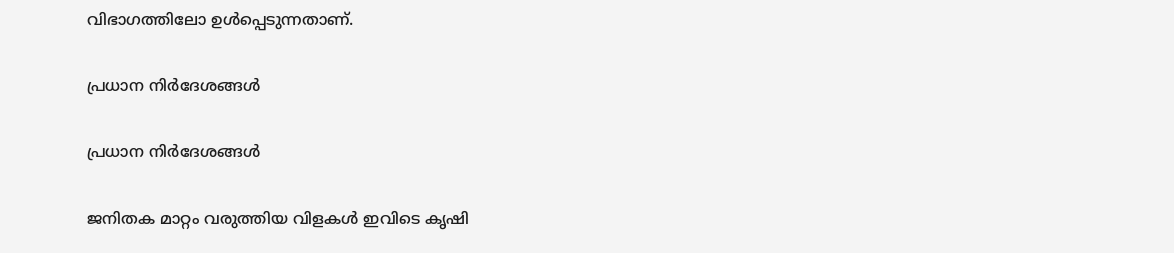വിഭാഗത്തിലോ ഉള്‍പ്പെടുന്നതാണ്.

പ്രധാന നിര്‍ദേശങ്ങള്‍

പ്രധാന നിര്‍ദേശങ്ങള്‍

ജനിതക മാറ്റം വരുത്തിയ വിളകള്‍ ഇവിടെ കൃഷി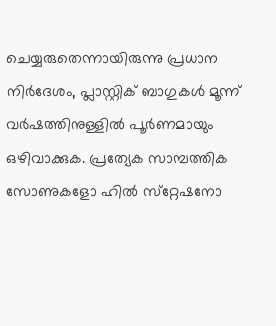ചെയ്യരുതെന്നായിരുന്നു പ്രധാന നിര്‍ദേശം, പ്ലാസ്റ്റിക് ബാഗുകള്‍ മൂന്ന് വര്‍ഷത്തിനുള്ളില്‍ പൂര്‍ണമായും ഒഴിവാക്കുക. പ്രത്യേക സാമ്പത്തിക സോണുകളോ ഹില്‍ സ്‌റ്റേഷനോ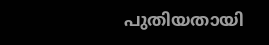പുതിയതായി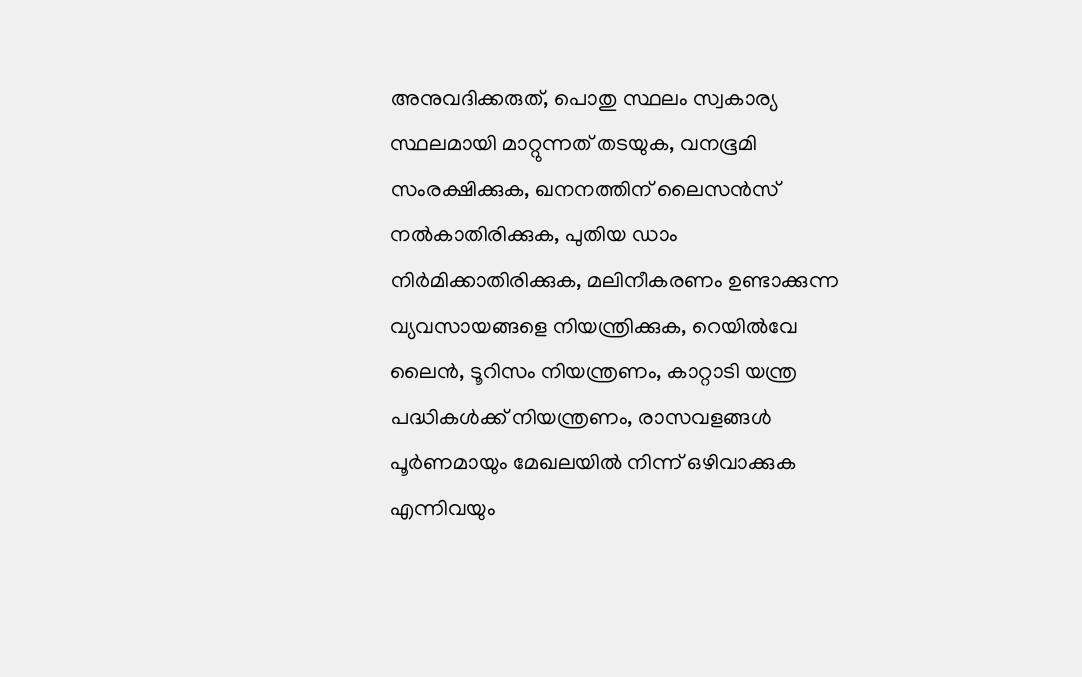അനുവദിക്കരുത്, പൊതു സ്ഥലം സ്വകാര്യ സ്ഥലമായി മാറ്റുന്നത് തടയുക, വനഭൂമി സംരക്ഷിക്കുക, ഖനനത്തിന് ലൈസന്‍സ് നല്‍കാതിരിക്കുക, പുതിയ ഡാം നിര്‍മിക്കാതിരിക്കുക, മലിനീകരണം ഉണ്ടാക്കുന്ന വ്യവസായങ്ങളെ നിയന്ത്രിക്കുക, റെയില്‍വേ ലൈന്‍, ടൂറിസം നിയന്ത്രണം, കാറ്റാടി യന്ത്ര പദ്ധികള്‍ക്ക് നിയന്ത്രണം, രാസവളങ്ങള്‍ പൂര്‍ണമായും മേഖലയില്‍ നിന്ന് ഒഴിവാക്കുക എന്നിവയും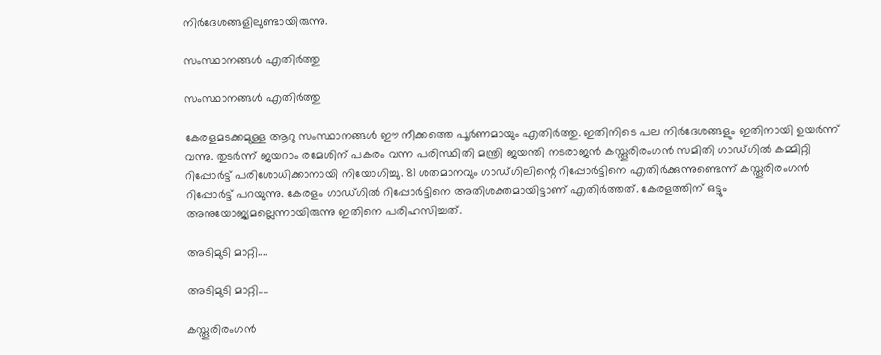നിര്‍ദേശങ്ങളിലുണ്ടായിരുന്നു.

സംസ്ഥാനങ്ങള്‍ എതിര്‍ത്തു

സംസ്ഥാനങ്ങള്‍ എതിര്‍ത്തു

കേരളമടക്കമുള്ള ആറു സംസ്ഥാനങ്ങള്‍ ഈ നീക്കത്തെ പൂര്‍ണമായും എതിര്‍ത്തു. ഇതിനിടെ പല നിര്‍ദേശങ്ങളും ഇതിനായി ഉയര്‍ന്ന് വന്നു. തുടര്‍ന്ന് ജയറാം രമേശിന് പകരം വന്ന പരിസ്ഥിതി മന്ത്രി ജയന്തി നടരാജന്‍ കസ്തൂരിരംഗന്‍ സമിതി ഗാഡ്ഗില്‍ കമ്മിറ്റി റിപ്പോര്‍ട്ട് പരിശോധിക്കാനായി നിയോഗിച്ചു. 81 ശതമാനവും ഗാഡ്ഗിലിന്റെ റിപ്പോര്‍ട്ടിനെ എതിര്‍ക്കുന്നുണ്ടെന്ന് കസ്തൂരിരംഗന്‍ റിപ്പോര്‍ട്ട് പറയുന്നു. കേരളം ഗാഡ്ഗില്‍ റിപ്പോര്‍ട്ടിനെ അതിശക്തമായിട്ടാണ് എതിര്‍ത്തത്. കേരളത്തിന് ഒട്ടും അനുയോജ്യമല്ലെന്നായിരുന്നു ഇതിനെ പരിഹസിച്ചത്.

അടിമുടി മാറ്റി....

അടിമുടി മാറ്റി....

കസ്തൂരിരംഗന്‍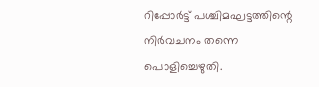റിപ്പോര്‍ട്ട് പശ്ചിമഘട്ടത്തിന്റെ നിര്‍വചനം തന്നെ പൊളിച്ചെഴുതി.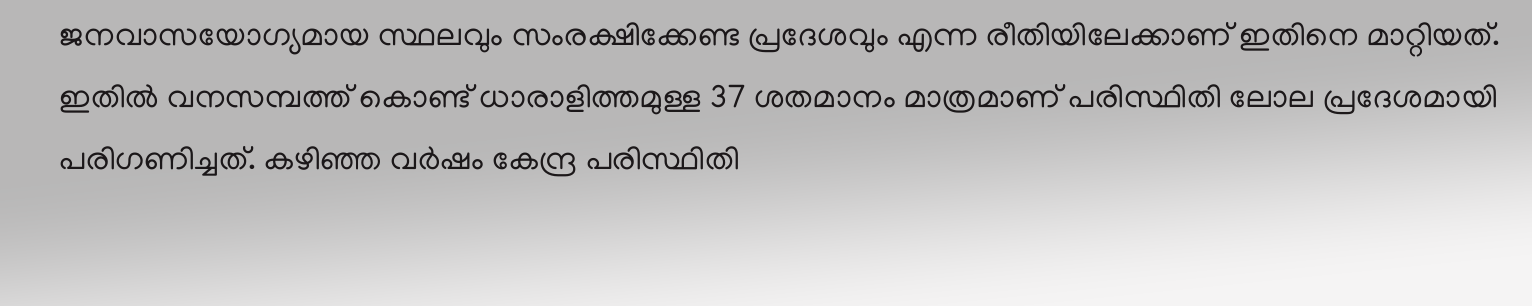ജനവാസയോഗ്യമായ സ്ഥലവും സംരക്ഷിക്കേണ്ട പ്രദേശവും എന്ന രീതിയിലേക്കാണ് ഇതിനെ മാറ്റിയത്. ഇതില്‍ വനസമ്പത്ത് കൊണ്ട് ധാരാളിത്തമുള്ള 37 ശതമാനം മാത്രമാണ് പരിസ്ഥിതി ലോല പ്രദേശമായി പരിഗണിച്ചത്. കഴിഞ്ഞ വര്‍ഷം കേന്ദ്ര പരിസ്ഥിതി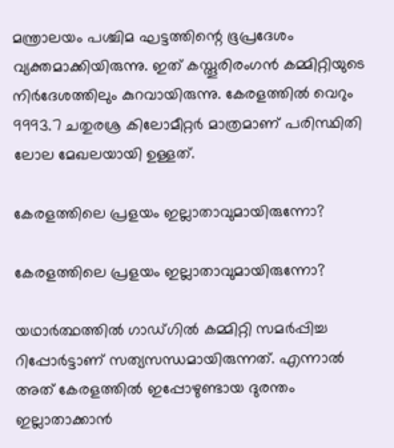മന്ത്രാലയം പശ്ചിമ ഘട്ടത്തിന്റെ ഭൂപ്രദേശം വ്യക്തമാക്കിയിരുന്നു. ഇത് കസ്തൂരിരംഗന്‍ കമ്മിറ്റിയുടെ നിര്‍ദേശത്തിലും കുറവായിരുന്നു. കേരളത്തില്‍ വെറും 9993.7 ചതുരശ്ര കിലോമീറ്റര്‍ മാത്രമാണ് പരിസ്ഥിതി ലോല മേഖലയായി ഉള്ളത്.

കേരളത്തിലെ പ്രളയം ഇല്ലാതാവുമായിരുന്നോ?

കേരളത്തിലെ പ്രളയം ഇല്ലാതാവുമായിരുന്നോ?

യഥാര്‍ത്ഥത്തില്‍ ഗാഡ്ഗില്‍ കമ്മിറ്റി സമര്‍പ്പിച്ച റിപ്പോര്‍ട്ടാണ് സത്യസന്ധമായിരുന്നത്. എന്നാല്‍ അത് കേരളത്തില്‍ ഇപ്പോഴുണ്ടായ ദുരന്തം ഇല്ലാതാക്കാന്‍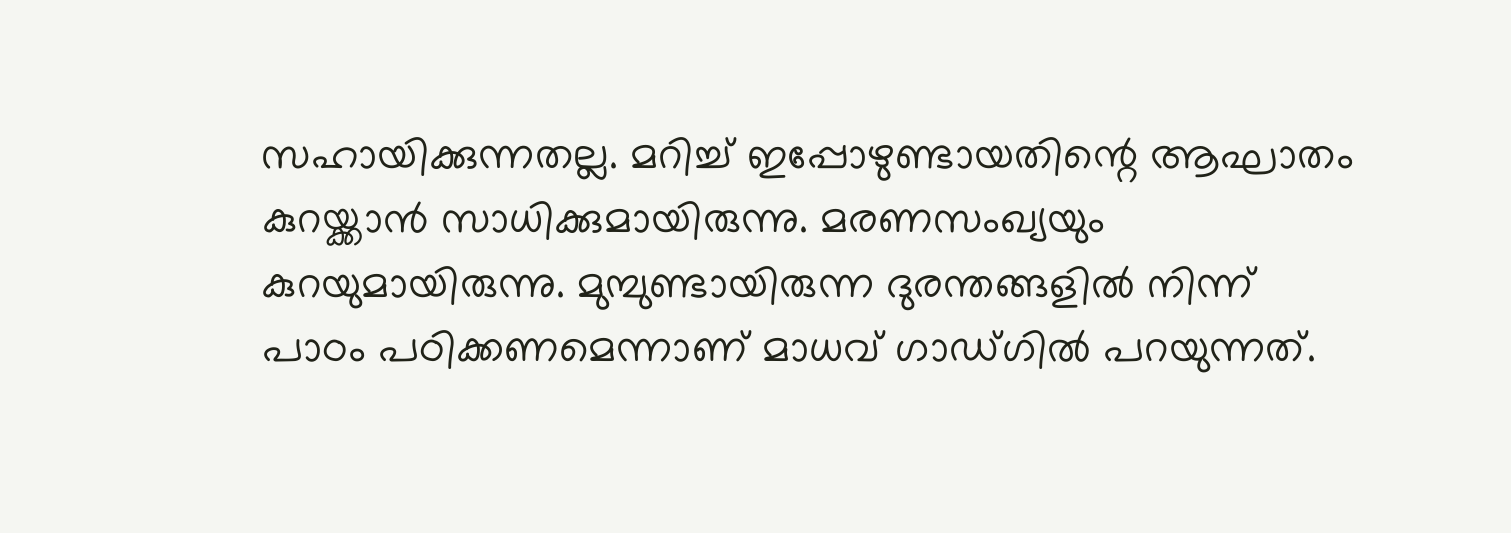സഹായിക്കുന്നതല്ല. മറിച്ച് ഇപ്പോഴുണ്ടായതിന്റെ ആഘാതം കുറയ്ക്കാന്‍ സാധിക്കുമായിരുന്നു. മരണസംഖ്യയും കുറയുമായിരുന്നു. മുമ്പുണ്ടായിരുന്ന ദുരന്തങ്ങളില്‍ നിന്ന് പാഠം പഠിക്കണമെന്നാണ് മാധവ് ഗാഡ്ഗില്‍ പറയുന്നത്.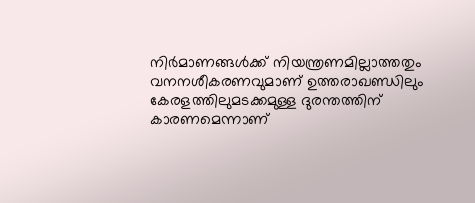നിര്‍മാണങ്ങള്‍ക്ക് നിയന്ത്രണമില്ലാത്തതും വനനശീകരണവുമാണ് ഉത്തരാഖണ്ഡിലും കേരളത്തിലുമടക്കമുള്ള ദുരന്തത്തിന് കാരണമെന്നാണ്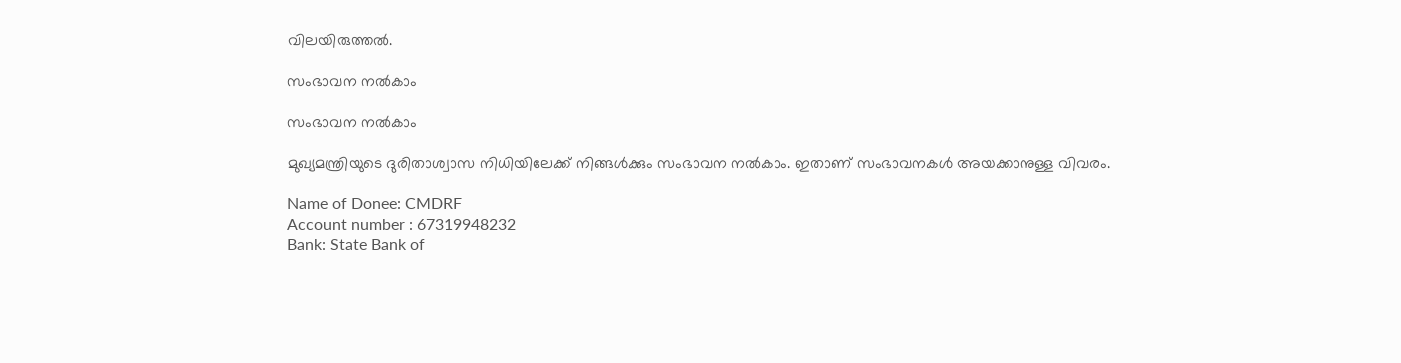വിലയിരുത്തല്‍.

സംഭാവന നല്‍കാം

സംഭാവന നല്‍കാം

മുഖ്യമന്ത്രിയുടെ ദുരിതാശ്വാസ നിധിയിലേക്ക് നിങ്ങള്‍ക്കും സംഭാവന നല്‍കാം. ഇതാണ് സംഭാവനകള്‍ അയക്കാനുള്ള വിവരം.

Name of Donee: CMDRF
Account number : 67319948232
Bank: State Bank of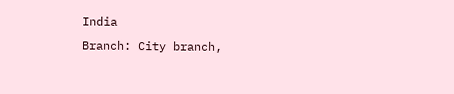India
Branch: City branch,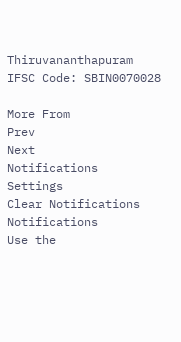Thiruvananthapuram
IFSC Code: SBIN0070028

More From
Prev
Next
Notifications
Settings
Clear Notifications
Notifications
Use the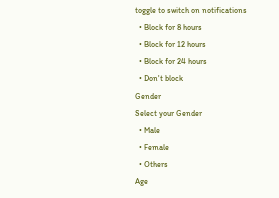toggle to switch on notifications
  • Block for 8 hours
  • Block for 12 hours
  • Block for 24 hours
  • Don't block
Gender
Select your Gender
  • Male
  • Female
  • Others
Age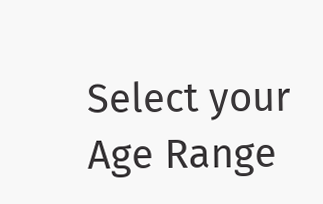Select your Age Range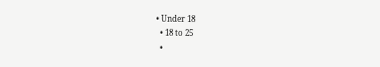• Under 18
  • 18 to 25
  •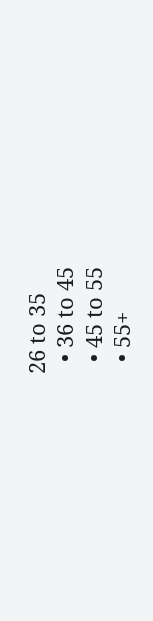26 to 35
  • 36 to 45
  • 45 to 55
  • 55+